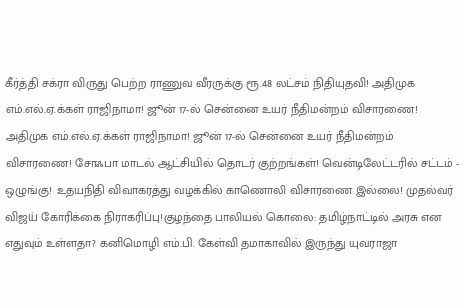கீர்த்தி சக்ரா விருது பெற்ற ராணுவ வீரருக்கு ரூ.48 லட்சம் நிதியுதவி! அதிமுக எம்.எல்.ஏ.க்கள் ராஜிநாமா! ஜூன் 17-ல் சென்னை உயர் நீதிமன்றம் விசாரணை! அதிமுக எம்.எல்.ஏ.க்கள் ராஜிநாமா! ஜூன் 17-ல் சென்னை உயர் நீதிமன்றம் விசாரணை! சோஃபா மாடல் ஆட்சியில் தொடர் குற்றங்கள்! வென்டிலேட்டரில் சட்டம் - ஒழுங்கு! உதயநிதி விவாகரத்து வழக்கில் காணொலி விசாரணை இல்லை! முதல்வர் விஜய் கோரிக்கை நிராகரிப்பு!குழந்தை பாலியல் கொலை: தமிழ்நாட்டில் அரசு என எதுவும் உள்ளதா? கனிமொழி எம்.பி. கேள்வி தமாகாவில் இருந்து யுவராஜா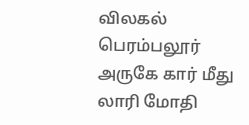விலகல் பெரம்பலூர் அருகே கார் மீது லாரி மோதி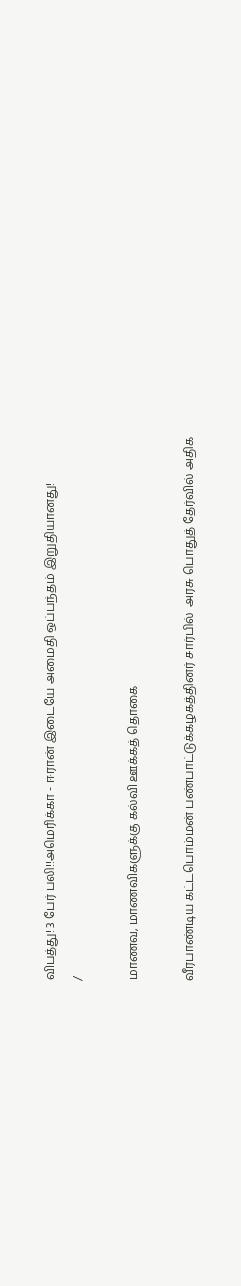விபத்து! 3 பேர் பலி!!அமெரிக்கா - ஈரான் இடையே அமைதி ஒப்பந்தம் இறுதியானது!
/

மாணவ, மாணவிகளுக்கு கல்வி ஊக்கத் தொகை

வீரபாண்டிய கட்டபொம்மன் பண்பாட்டுக்கழகத்தினர் சார்பில்  அரசு பொதுத் தேர்வில் அதிக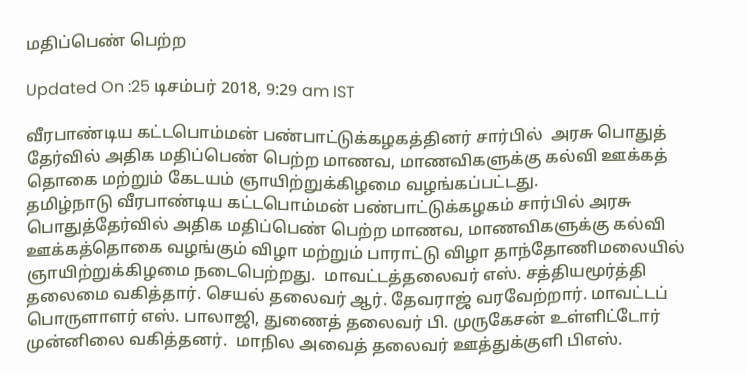மதிப்பெண் பெற்ற

Updated On :25 டிசம்பர் 2018, 9:29 am IST

வீரபாண்டிய கட்டபொம்மன் பண்பாட்டுக்கழகத்தினர் சார்பில்  அரசு பொதுத் தேர்வில் அதிக மதிப்பெண் பெற்ற மாணவ, மாணவிகளுக்கு கல்வி ஊக்கத் தொகை மற்றும் கேடயம் ஞாயிற்றுக்கிழமை வழங்கப்பட்டது.
தமிழ்நாடு வீரபாண்டிய கட்டபொம்மன் பண்பாட்டுக்கழகம் சார்பில் அரசு பொதுத்தேர்வில் அதிக மதிப்பெண் பெற்ற மாணவ, மாணவிகளுக்கு கல்வி ஊக்கத்தொகை வழங்கும் விழா மற்றும் பாராட்டு விழா தாந்தோணிமலையில் ஞாயிற்றுக்கிழமை நடைபெற்றது.  மாவட்டத்தலைவர் எஸ். சத்தியமூர்த்தி தலைமை வகித்தார். செயல் தலைவர் ஆர். தேவராஜ் வரவேற்றார். மாவட்டப் பொருளாளர் எஸ். பாலாஜி, துணைத் தலைவர் பி. முருகேசன் உள்ளிட்டோர் முன்னிலை வகித்தனர்.  மாநில அவைத் தலைவர் ஊத்துக்குளி பிஎஸ்.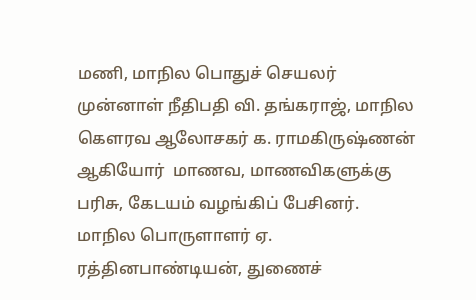மணி, மாநில பொதுச் செயலர் முன்னாள் நீதிபதி வி. தங்கராஜ், மாநில கௌரவ ஆலோசகர் க. ராமகிருஷ்ணன் ஆகியோர்  மாணவ, மாணவிகளுக்கு பரிசு, கேடயம் வழங்கிப் பேசினர்.
மாநில பொருளாளர் ஏ. ரத்தினபாண்டியன், துணைச்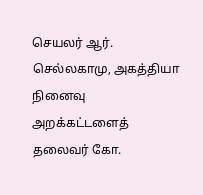செயலர் ஆர். செல்லகாமு, அகத்தியா நினைவு அறக்கட்டளைத் தலைவர் கோ.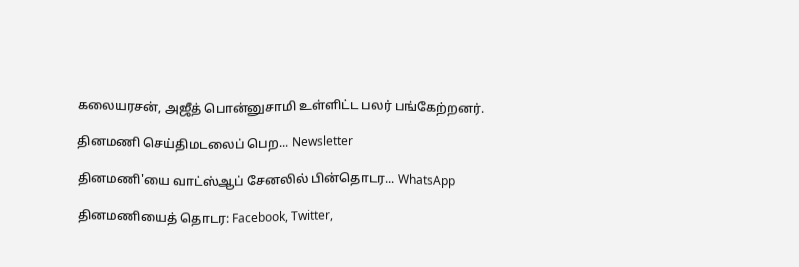கலையரசன், அஜீத் பொன்னுசாமி உள்ளிட்ட பலர் பங்கேற்றனர்.

தினமணி செய்திமடலைப் பெற... Newsletter

தினமணி'யை வாட்ஸ்ஆப் சேனலில் பின்தொடர... WhatsApp

தினமணியைத் தொடர: Facebook, Twitter,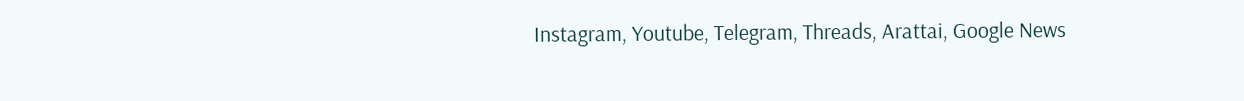Instagram, Youtube, Telegram, Threads, Arattai, Google News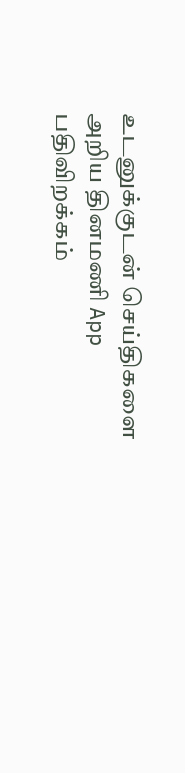உடனுக்குடன் செய்திகளை அறிய தினமணி App பதிவிறக்கம்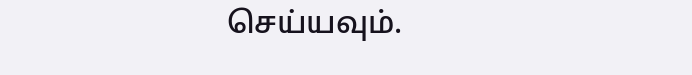செய்யவும்.